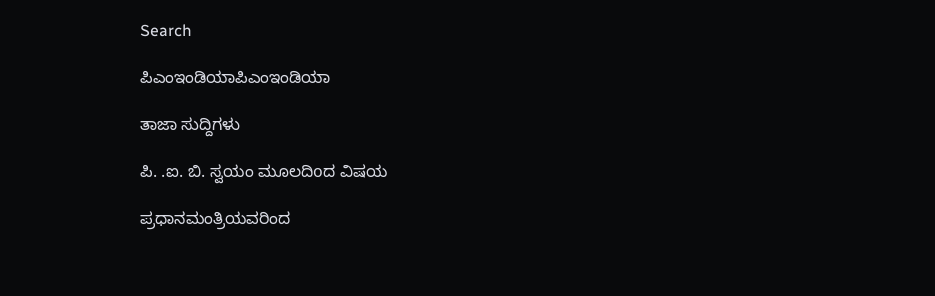Search

ಪಿಎಂಇಂಡಿಯಾಪಿಎಂಇಂಡಿಯಾ

ತಾಜಾ ಸುದ್ದಿಗಳು

ಪಿ. .ಐ. ಬಿ. ಸ್ವಯಂ ಮೂಲದಿoದ ವಿಷಯ

ಪ್ರಧಾನಮಂತ್ರಿಯವರಿಂದ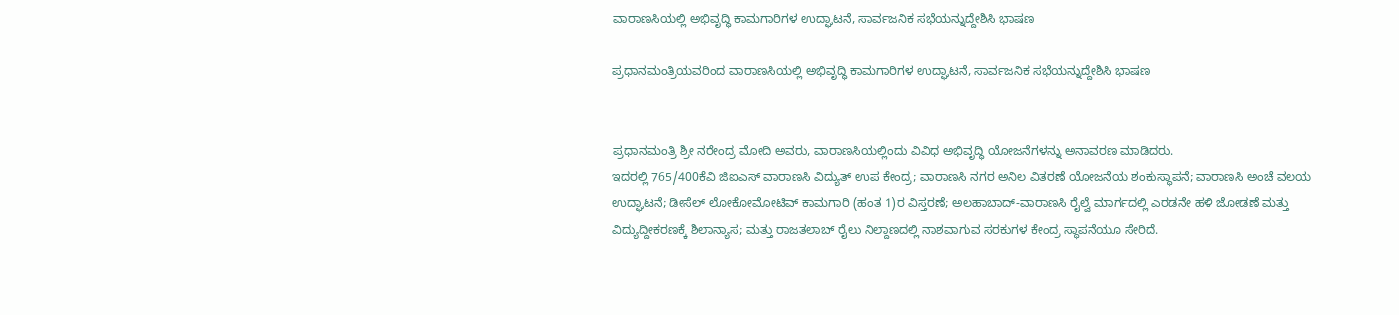ವಾರಾಣಸಿಯಲ್ಲಿ ಅಭಿವೃದ್ಧಿ ಕಾಮಗಾರಿಗಳ ಉದ್ಘಾಟನೆ, ಸಾರ್ವಜನಿಕ ಸಭೆಯನ್ನುದ್ದೇಶಿಸಿ ಭಾಷಣ

ಪ್ರಧಾನಮಂತ್ರಿಯವರಿಂದ ವಾರಾಣಸಿಯಲ್ಲಿ ಅಭಿವೃದ್ಧಿ ಕಾಮಗಾರಿಗಳ ಉದ್ಘಾಟನೆ, ಸಾರ್ವಜನಿಕ ಸಭೆಯನ್ನುದ್ದೇಶಿಸಿ ಭಾಷಣ


ಪ್ರಧಾನಮಂತ್ರಿ ಶ್ರೀ ನರೇಂದ್ರ ಮೋದಿ ಅವರು, ವಾರಾಣಸಿಯಲ್ಲಿಂದು ವಿವಿಧ ಅಭಿವೃದ್ಧಿ ಯೋಜನೆಗಳನ್ನು ಅನಾವರಣ ಮಾಡಿದರು.
ಇದರಲ್ಲಿ 765/400ಕೆವಿ ಜಿಐಎಸ್ ವಾರಾಣಸಿ ವಿದ್ಯುತ್ ಉಪ ಕೇಂದ್ರ; ವಾರಾಣಸಿ ನಗರ ಅನಿಲ ವಿತರಣೆ ಯೋಜನೆಯ ಶಂಕುಸ್ಥಾಪನೆ; ವಾರಾಣಸಿ ಅಂಚೆ ವಲಯ ಉದ್ಘಾಟನೆ; ಡೀಸೆಲ್ ಲೋಕೋಮೋಟಿವ್ ಕಾಮಗಾರಿ (ಹಂತ 1)ರ ವಿಸ್ತರಣೆ; ಅಲಹಾಬಾದ್-ವಾರಾಣಸಿ ರೈಲ್ವೆ ಮಾರ್ಗದಲ್ಲಿ ಎರಡನೇ ಹಳಿ ಜೋಡಣೆ ಮತ್ತು ವಿದ್ಯುದ್ದೀಕರಣಕ್ಕೆ ಶಿಲಾನ್ಯಾಸ; ಮತ್ತು ರಾಜತಲಾಬ್ ರೈಲು ನಿಲ್ದಾಣದಲ್ಲಿ ನಾಶವಾಗುವ ಸರಕುಗಳ ಕೇಂದ್ರ ಸ್ಥಾಪನೆಯೂ ಸೇರಿದೆ.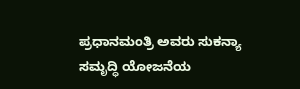ಪ್ರಧಾನಮಂತ್ರಿ ಅವರು ಸುಕನ್ಯಾ ಸಮೃದ್ಧಿ ಯೋಜನೆಯ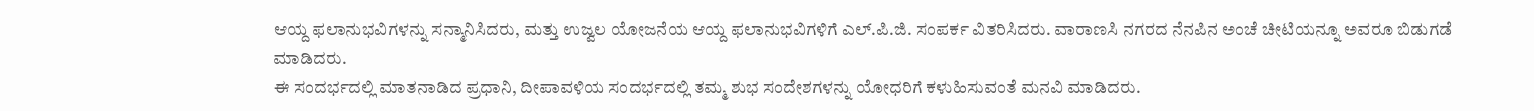ಆಯ್ದ ಫಲಾನುಭವಿಗಳನ್ನು ಸನ್ಮಾನಿಸಿದರು, ಮತ್ತು ಉಜ್ವಲ ಯೋಜನೆಯ ಆಯ್ದ ಫಲಾನುಭವಿಗಳಿಗೆ ಎಲ್.ಪಿ.ಜಿ. ಸಂಪರ್ಕ ವಿತರಿಸಿದರು. ವಾರಾಣಸಿ ನಗರದ ನೆನಪಿನ ಅಂಚೆ ಚೀಟಿಯನ್ನೂ ಅವರೂ ಬಿಡುಗಡೆ ಮಾಡಿದರು.
ಈ ಸಂದರ್ಭದಲ್ಲಿ ಮಾತನಾಡಿದ ಪ್ರಧಾನಿ, ದೀಪಾವಳಿಯ ಸಂದರ್ಭದಲ್ಲಿ ತಮ್ಮ ಶುಭ ಸಂದೇಶಗಳನ್ನು ಯೋಧರಿಗೆ ಕಳುಹಿಸುವಂತೆ ಮನವಿ ಮಾಡಿದರು.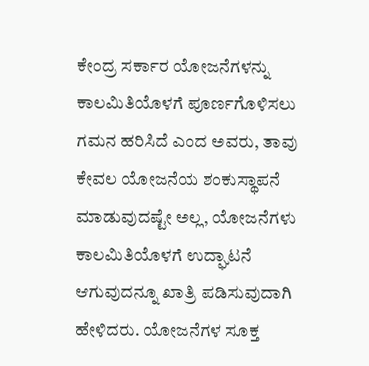ಕೇಂದ್ರ ಸರ್ಕಾರ ಯೋಜನೆಗಳನ್ನು ಕಾಲಮಿತಿಯೊಳಗೆ ಪೂರ್ಣಗೊಳಿಸಲು ಗಮನ ಹರಿಸಿದೆ ಎಂದ ಅವರು, ತಾವು ಕೇವಲ ಯೋಜನೆಯ ಶಂಕುಸ್ಥಾಪನೆ ಮಾಡುವುದಷ್ಟೇ ಅಲ್ಲ, ಯೋಜನೆಗಳು ಕಾಲಮಿತಿಯೊಳಗೆ ಉದ್ಘಾಟನೆ ಆಗುವುದನ್ನೂ ಖಾತ್ರಿ ಪಡಿಸುವುದಾಗಿ ಹೇಳಿದರು. ಯೋಜನೆಗಳ ಸೂಕ್ತ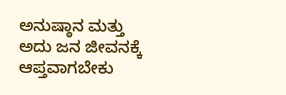ಅನುಷ್ಠಾನ ಮತ್ತು ಅದು ಜನ ಜೀವನಕ್ಕೆ ಆಪ್ತವಾಗಬೇಕು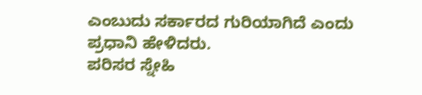ಎಂಬುದು ಸರ್ಕಾರದ ಗುರಿಯಾಗಿದೆ ಎಂದು ಪ್ರಧಾನಿ ಹೇಳಿದರು.
ಪರಿಸರ ಸ್ನೇಹಿ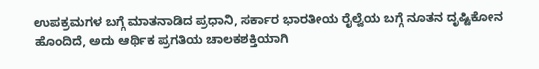ಉಪಕ್ರಮಗಳ ಬಗ್ಗೆ ಮಾತನಾಡಿದ ಪ್ರಧಾನಿ, ಸರ್ಕಾರ ಭಾರತೀಯ ರೈಲ್ವೆಯ ಬಗ್ಗೆ ನೂತನ ದೃಷ್ಟಿಕೋನ ಹೊಂದಿದೆ, ಅದು ಆರ್ಥಿಕ ಪ್ರಗತಿಯ ಚಾಲಕಶಕ್ತಿಯಾಗಿ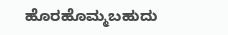ಹೊರಹೊಮ್ಮಬಹುದು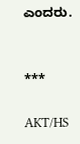ಎಂದರು.


***

AKT/HS